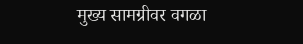मुख्य सामग्रीवर वगळा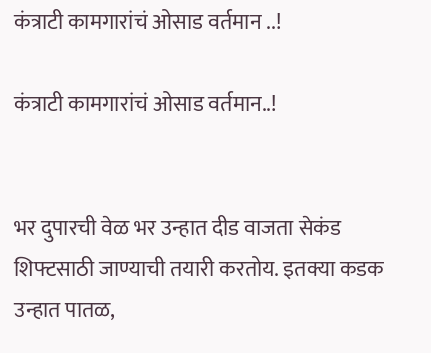कंत्राटी कामगारांचं ओसाड वर्तमान ..!

कंत्राटी कामगारांचं ओसाड वर्तमान..!


भर दुपारची वेळ भर उन्हात दीड वाजता सेकंड शिफ्टसाठी जाण्याची तयारी करतोय. इतक्या कडक उन्हात पातळ,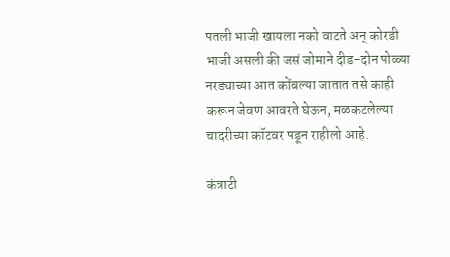पतली भाजी खायला नको वाटते अन् कोरडी भाजी असली की जसं जोमाने दीड-दोन पोळ्या नरड्याच्या आत कोंबल्या जातात तसे काही करून जेवण आवरते घेऊन, मळकटलेल्या चादरीच्या कॉटवर पडून राहीलो आहे.

कंत्राटी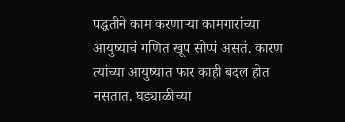पद्धतीने काम करणाऱ्या कामगारांच्या आयुष्याचं गणित खूप सोप्पं असतं. कारण त्यांच्या आयुष्यात फार काही बदल होत नसतात. घड्याळीच्या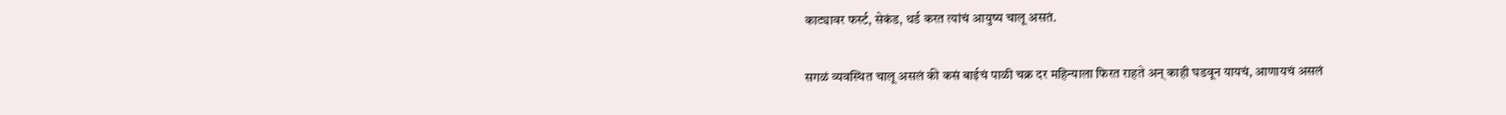काट्यावर फर्स्ट, सेकंड, थर्ड करत त्यांचं आयुष्य चालू असतं.

सगळं व्यवस्थित चालू असलं की कसं बाईचं पाळी चक्र दर महिन्याला फिरत राहते अन् काही घडवून यायचं, आणायचं असलं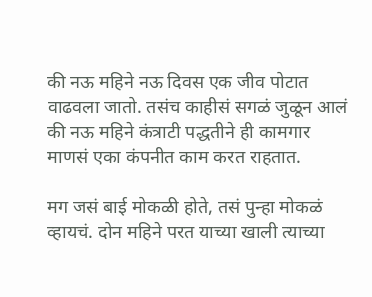की नऊ महिने नऊ दिवस एक जीव पोटात वाढवला जातो. तसंच काहीसं सगळं जुळून आलं की नऊ महिने कंत्राटी पद्धतीने ही कामगार माणसं एका कंपनीत काम करत राहतात.

मग जसं बाई मोकळी होते, तसं पुन्हा मोकळं व्हायचं. दोन महिने परत याच्या खाली त्याच्या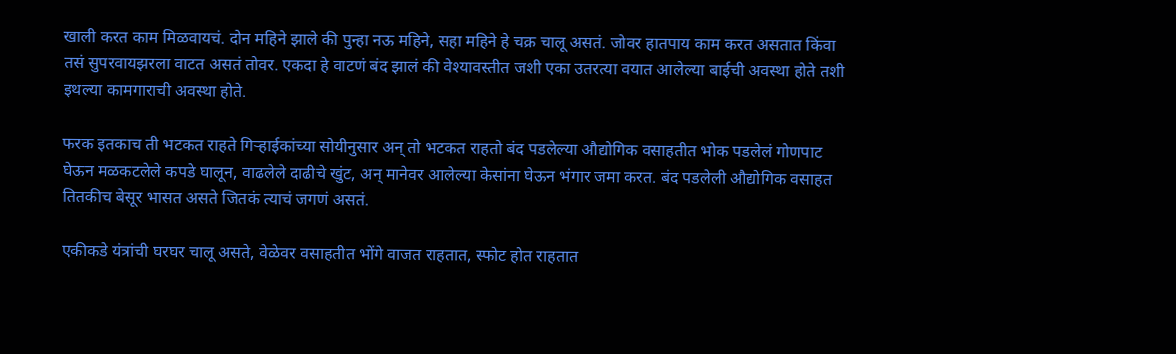खाली करत काम मिळवायचं. दोन महिने झाले की पुन्हा नऊ महिने, सहा महिने हे चक्र चालू असतं. जोवर हातपाय काम करत असतात किंवा तसं सुपरवायझरला वाटत असतं तोवर. एकदा हे वाटणं बंद झालं की वेश्यावस्तीत जशी एका उतरत्या वयात आलेल्या बाईची अवस्था होते तशी इथल्या कामगाराची अवस्था होते.

फरक इतकाच ती भटकत राहते गिऱ्हाईकांच्या सोयीनुसार अन् तो भटकत राहतो बंद पडलेल्या औद्योगिक वसाहतीत भोक पडलेलं गोणपाट घेऊन मळकटलेले कपडे घालून, वाढलेले दाढीचे खुंट, अन् मानेवर आलेल्या केसांना घेऊन भंगार जमा करत. बंद पडलेली औद्योगिक वसाहत तितकीच बेसूर भासत असते जितकं त्याचं जगणं असतं.

एकीकडे यंत्रांची घरघर चालू असते, वेळेवर वसाहतीत भोंगे वाजत राहतात, स्फोट होत राहतात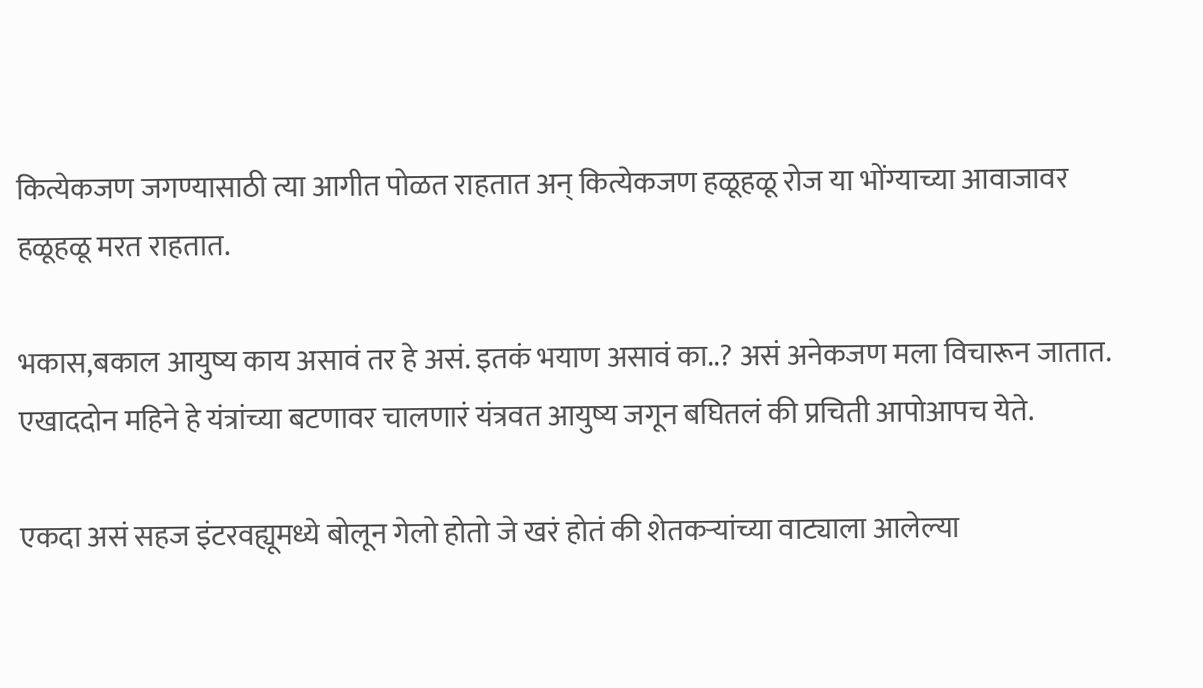कित्येकजण जगण्यासाठी त्या आगीत पोळत राहतात अन् कित्येकजण हळूहळू रोज या भोंग्याच्या आवाजावर हळूहळू मरत राहतात.

भकास,बकाल आयुष्य काय असावं तर हे असं. इतकं भयाण असावं का..? असं अनेकजण मला विचारून जातात. एखाददोन महिने हे यंत्रांच्या बटणावर चालणारं यंत्रवत आयुष्य जगून बघितलं की प्रचिती आपोआपच येते.

एकदा असं सहज इंटरवह्यूमध्ये बोलून गेलो होतो जे खरं होतं की शेतकऱ्यांच्या वाट्याला आलेल्या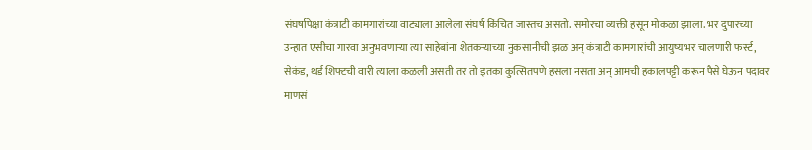संघर्षापेक्षा कंत्राटी कामगारांच्या वाट्याला आलेला संघर्ष किंचित जास्तच असतो. समोरचा व्यक्ती हसून मोकळा झाला. भर दुपारच्या उन्हात एसीचा गारवा अनुभवणाऱ्या त्या साहेबांना शेतकऱ्याच्या नुकसानीची झळ अन् कंत्राटी कामगारांची आयुष्यभर चालणारी फर्स्ट, सेकंड, थर्ड शिफ्टची वारी त्याला कळली असती तर तो इतका कुत्सितपणे हसला नसता अन् आमची हकालपट्टी करून पैसे घेऊन पदावर माणसं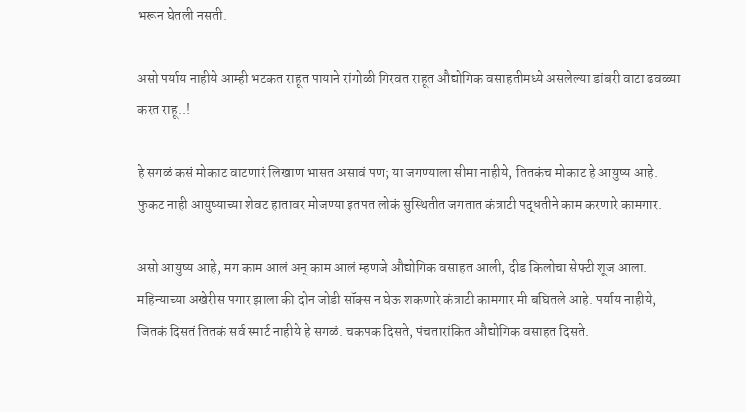भरून घेतली नसती.

असो पर्याय नाहीये आम्ही भटकत राहूत पायाने रांगोळी गिरवत राहूत औद्योगिक वसाहतीमध्ये असलेल्या डांबरी वाटा ढवळ्या करत राहू..!

हे सगळं कसं मोकाट वाटणारं लिखाण भासत असावं पण; या जगण्याला सीमा नाहीये, तितकंच मोकाट हे आयुष्य आहे. फुकट नाही आयुष्याच्या शेवट हातावर मोजण्या इतपत लोकं सुस्थितीत जगतात कंत्राटी पद्धतीने काम करणारे कामगार.

असो आयुष्य आहे, मग काम आलं अन् काम आलं म्हणजे औद्योगिक वसाहत आली, दीड किलोचा सेफ्टी शूज आला. महिन्याच्या अखेरीस पगार झाला की दोन जोडी सॉक्स न घेऊ शकणारे कंत्राटी कामगार मी बघितले आहे. पर्याय नाहीये, जितकं दिसतं तितकं सर्व स्मार्ट नाहीये हे सगळं. चकपक दिसते, पंचतारांकित औद्योगिक वसाहत दिसते.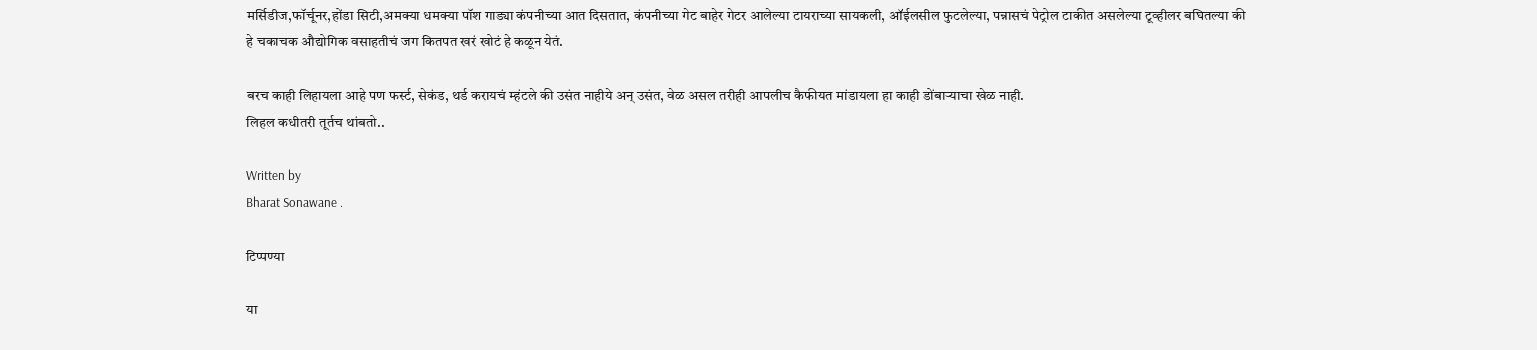मर्सिडीज,फॉर्चूनर,होंडा सिटी,अमक्या धमक्या पॉश गाड्या कंपनीच्या आत दिसतात, कंपनीच्या गेट बाहेर गेटर आलेल्या टायराच्या सायकली, ऑईलसील फुटलेल्या, पन्नासचं पेट्रोल टाकीत असलेल्या टूव्हीलर बघितल्या की हे चकाचक औद्योगिक वसाहतीचं जग कितपत खरं खोटं हे कळून येतं.

बरच काही लिहायला आहे पण फर्स्ट, सेकंड, थर्ड करायचं म्हंटले की उसंत नाहीये अन् उसंत, वेळ असल तरीही आपलीच कैफीयत मांडायला हा काही डोंबाऱ्याचा खेळ नाही.
लिहल कधीतरी तूर्तच थांबतो..

Written by
Bharat Sonawane .

टिप्पण्या

या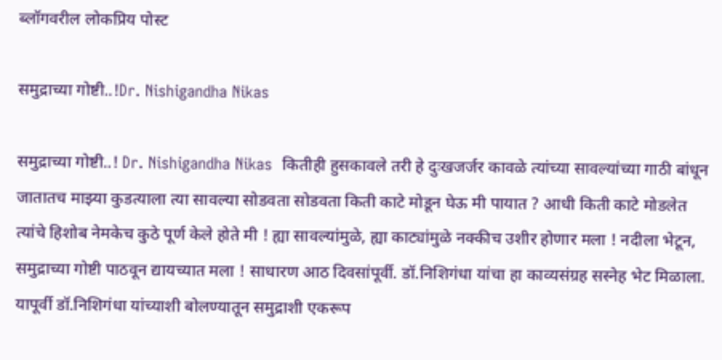ब्लॉगवरील लोकप्रिय पोस्ट

समुद्राच्या गोष्टी..!Dr. Nishigandha Nikas

समुद्राच्या गोष्टी..! Dr. Nishigandha Nikas  कितीही हुसकावले तरी हे दुःखजर्जर कावळे त्यांच्या सावल्यांच्या गाठी बांधून जातातच माझ्या कुडत्याला त्या सावल्या सोडवता सोडवता किती काटे मोडून घेऊ मी पायात ? आधी किती काटे मोडलेत त्यांचे हिशोब नेमकेच कुठे पूर्ण केले होते मी ! ह्या सावल्यांमुळे, ह्या काट्यांमुळे नक्कीच उशीर होणार मला ! नदीला भेटून, समुद्राच्या गोष्टी पाठवून द्यायच्यात मला ! साधारण आठ दिवसांपूर्वी. डॉ.निशिगंधा यांचा हा काव्यसंग्रह सस्नेह भेट मिळाला. यापूर्वी डॉ.निशिगंधा यांच्याशी बोलण्यातून समुद्राशी एकरूप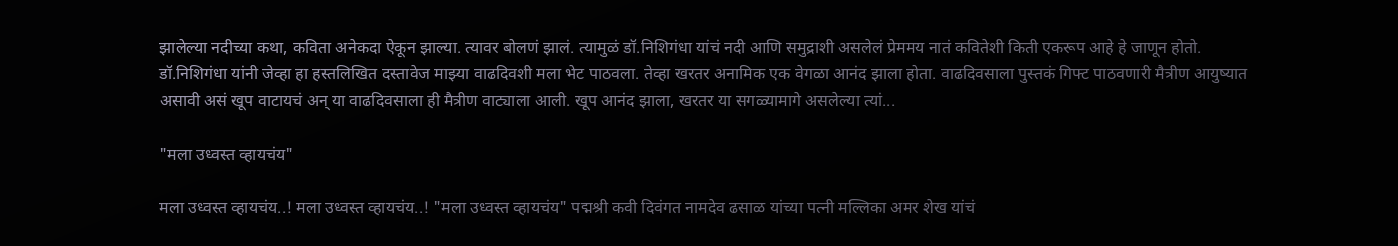झालेल्या नदीच्या कथा, कविता अनेकदा ऐकून झाल्या. त्यावर बोलणं झालं. त्यामुळं डॉ.निशिगंधा यांचं नदी आणि समुद्राशी असलेलं प्रेममय नातं कवितेशी किती एकरूप आहे हे जाणून होतो. डॉ.निशिगंधा यांनी जेव्हा हा हस्तलिखित दस्तावेज माझ्या वाढदिवशी मला भेट पाठवला. तेव्हा खरतर अनामिक एक वेगळा आनंद झाला होता. वाढदिवसाला पुस्तकं गिफ्ट पाठवणारी मैत्रीण आयुष्यात असावी असं खूप वाटायचं अन् या वाढदिवसाला ही मैत्रीण वाट्याला आली. खूप आनंद झाला, खरतर या सगळ्यामागे असलेल्या त्यां...

"मला उध्वस्त व्हायचंय"

मला उध्वस्त व्हायचंय..! मला उध्वस्त व्हायचंय..! "मला उध्वस्त व्हायचंय" पद्मश्री कवी दिवंगत नामदेव ढसाळ यांच्या पत्नी मल्लिका अमर शेख यांचं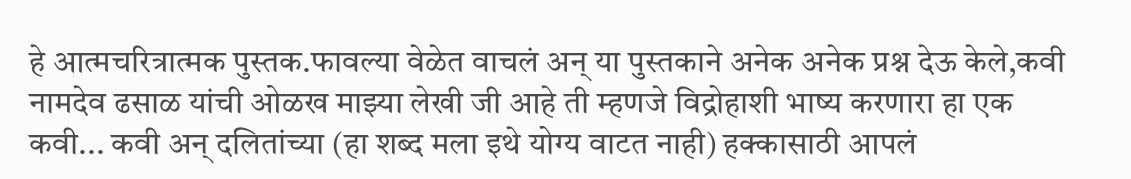हे आत्मचरित्रात्मक पुस्तक.फावल्या वेळेत वाचलं अन् या पुस्तकाने अनेक अनेक प्रश्न देऊ केले,कवी नामदेव ढसाळ यांची ओळख माझ्या लेखी जी आहे ती म्हणजे विद्रोहाशी भाष्य करणारा हा एक कवी... कवी अन् दलितांच्या (हा शब्द मला इथे योग्य वाटत नाही) हक्कासाठी आपलं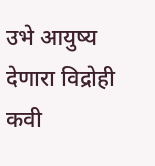उभे आयुष्य देणारा विद्रोही कवी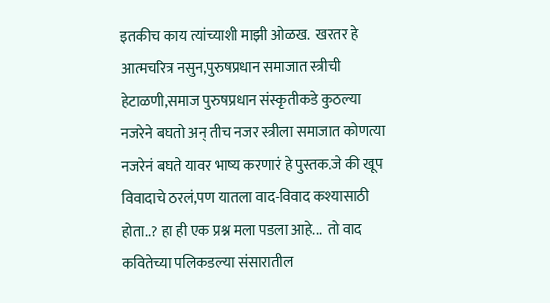इतकीच काय त्यांच्याशी माझी ओळख.  खरतर हे आत्मचरित्र नसुन,पुरुषप्रधान समाजात स्त्रीची हेटाळणी,समाज पुरुषप्रधान संस्कृतीकडे कुठल्या नजरेने बघतो अन् तीच नजर स्त्रीला समाजात कोणत्या नजरेनं बघते यावर भाष्य करणारं हे पुस्तक.जे की खूप विवादाचे ठरलं,पण यातला वाद-विवाद कश्यासाठी होता..? हा ही एक प्रश्न मला पडला आहे...  तो वाद कवितेच्या पलिकडल्या संसारातील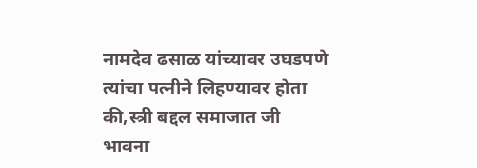नामदेव ढसाळ यांच्यावर उघडपणे त्यांचा पत्नीने लिहण्यावर होता की,स्त्री बद्दल समाजात जी भावना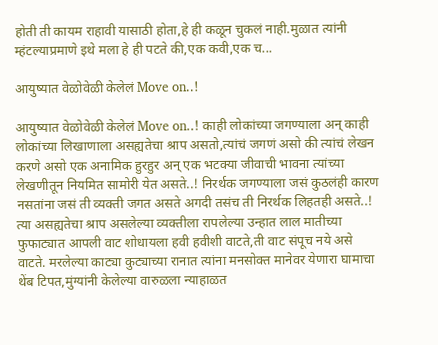होती ती कायम राहावी यासाठी होता,हे ही कळून चुकलं नाही.मुळात त्यांनी म्हंटल्याप्रमाणे इथे मला हे ही पटते की,एक कवी,एक च...

आयुष्यात वेळोवेळी केलेलं Move on..!

आयुष्यात वेळोवेळी केलेलं Move on..! काही लोकांच्या जगण्याला अन् काही लोकांच्या लिखाणाला असह्यतेचा श्राप असतो,त्यांचं जगणं असो की त्यांचं लेखन करणे असो एक अनामिक हुरहुर अन् एक भटक्या जीवाची भावना त्यांच्या लेखणीतून नियमित सामोरी येत असते..! निरर्थक जगण्याला जसं कुठलंही कारण नसतांना जसं ती व्यक्ती जगत असते अगदी तसंच ती निरर्थक लिहतही असते..! त्या असह्यतेचा श्राप असलेल्या व्यक्तीला रापलेल्या उन्हात लाल मातीच्या फुफाट्यात आपली वाट शोधायला हवी हवीशी वाटते,ती वाट संपूच नये असे वाटते. मरलेल्या काट्या कुट्याच्या रानात त्यांना मनसोक्त मानेवर येणारा घामाचा थेंब टिपत,मुंग्यांनी केलेल्या वारुळला न्याहाळत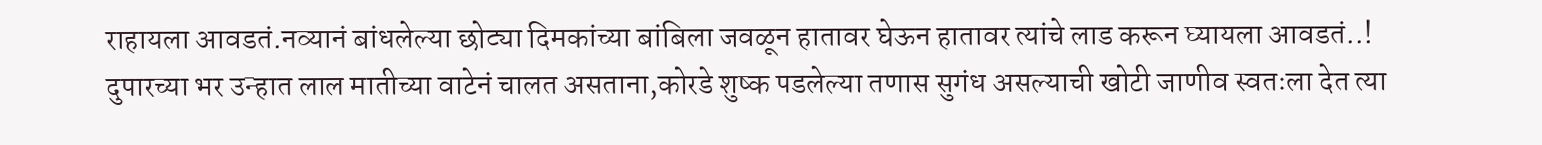राहायला आवडतं.नव्यानं बांधलेल्या छोट्या दिमकांच्या बांबिला जवळून हातावर घेऊन हातावर त्यांचे लाड करून घ्यायला आवडतं..! दुपारच्या भर उन्हात लाल मातीच्या वाटेनं चालत असताना,कोरडे शुष्क पडलेल्या तणास सुगंध असल्याची खोटी जाणीव स्वतःला देत त्या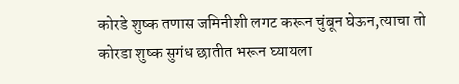कोरडे शुष्क तणास जमिनीशी लगट करून चुंबून घेऊन,त्याचा तो कोरडा शुष्क सुगंध छातीत भरून घ्यायला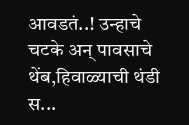आवडतं..! उन्हाचे चटके अन् पावसाचे थेंब,हिवाळ्याची थंडी स...